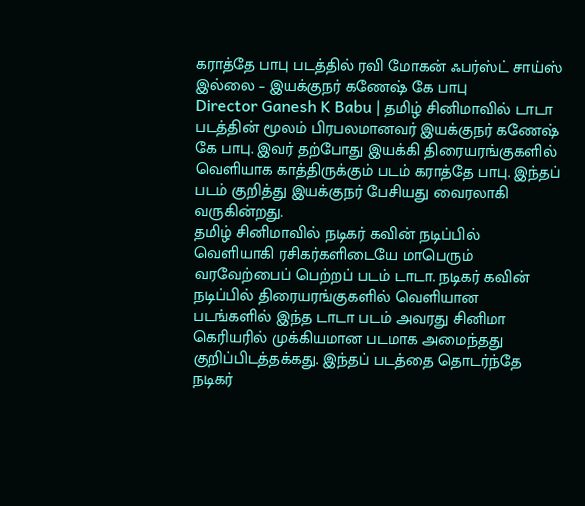கராத்தே பாபு படத்தில் ரவி மோகன் ஃபர்ஸ்ட் சாய்ஸ் இல்லை – இயக்குநர் கணேஷ் கே பாபு
Director Ganesh K Babu | தமிழ் சினிமாவில் டாடா படத்தின் மூலம் பிரபலமானவர் இயக்குநர் கணேஷ் கே பாபு. இவர் தற்போது இயக்கி திரையரங்குகளில் வெளியாக காத்திருக்கும் படம் கராத்தே பாபு. இந்தப் படம் குறித்து இயக்குநர் பேசியது வைரலாகி வருகின்றது.
தமிழ் சினிமாவில் நடிகர் கவின் நடிப்பில் வெளியாகி ரசிகர்களிடையே மாபெரும் வரவேற்பைப் பெற்றப் படம் டாடா. நடிகர் கவின் நடிப்பில் திரையரங்குகளில் வெளியான படங்களில் இந்த டாடா படம் அவரது சினிமா கெரியரில் முக்கியமான படமாக அமைந்தது குறிப்பிடத்தக்கது. இந்தப் படத்தை தொடர்ந்தே நடிகர்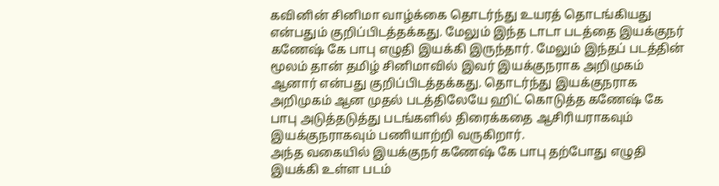கவினின் சினிமா வாழ்க்கை தொடர்ந்து உயரத் தொடங்கியது என்பதும் குறிப்பிடத்தக்கது. மேலும் இந்த டாடா படத்தை இயக்குநர் கணேஷ் கே பாபு எழுதி இயக்கி இருந்தார். மேலும் இந்தப் படத்தின் மூலம் தான் தமிழ் சினிமாவில் இவர் இயக்குநராக அறிமுகம் ஆனார் என்பது குறிப்பிடத்தக்கது. தொடர்ந்து இயக்குநராக அறிமுகம் ஆன முதல் படத்திலேயே ஹிட் கொடுத்த கணேஷ் கே பாபு அடுத்தடுத்து படங்களில் திரைக்கதை ஆசிரியராகவும் இயக்குநராகவும் பணியாற்றி வருகிறார்.
அந்த வகையில் இயக்குநர் கணேஷ் கே பாபு தற்போது எழுதி இயக்கி உள்ள படம்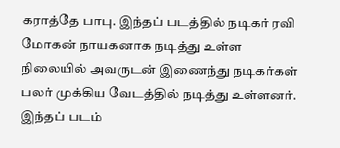கராத்தே பாபு. இந்தப் படத்தில் நடிகர் ரவி மோகன் நாயகனாக நடித்து உள்ள நிலையில் அவருடன் இணைந்து நடிகர்கள் பலர் முக்கிய வேடத்தில் நடித்து உள்ளனர். இந்தப் படம்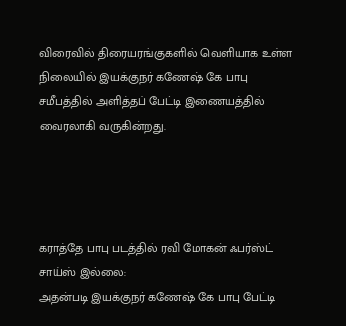விரைவில் திரையரங்குகளில் வெளியாக உள்ள நிலையில் இயக்குநர் கணேஷ் கே பாபு சமீபத்தில் அளித்தப் பேட்டி இணையத்தில் வைரலாகி வருகின்றது.




கராத்தே பாபு படத்தில் ரவி மோகன் ஃபர்ஸ்ட் சாய்ஸ் இல்லை:
அதன்படி இயக்குநர் கணேஷ் கே பாபு பேட்டி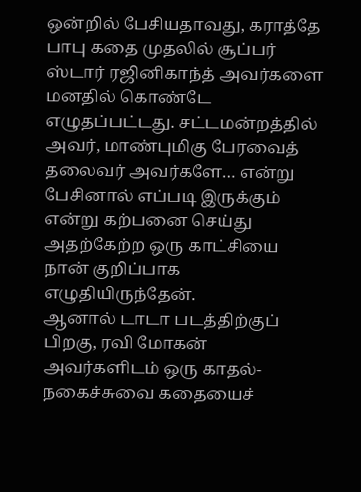ஒன்றில் பேசியதாவது, கராத்தே பாபு கதை முதலில் சூப்பர் ஸ்டார் ரஜினிகாந்த் அவர்களை மனதில் கொண்டே எழுதப்பட்டது. சட்டமன்றத்தில் அவர், மாண்புமிகு பேரவைத் தலைவர் அவர்களே… என்று பேசினால் எப்படி இருக்கும் என்று கற்பனை செய்து அதற்கேற்ற ஒரு காட்சியை நான் குறிப்பாக எழுதியிருந்தேன்.
ஆனால் டாடா படத்திற்குப் பிறகு, ரவி மோகன் அவர்களிடம் ஒரு காதல்-நகைச்சுவை கதையைச்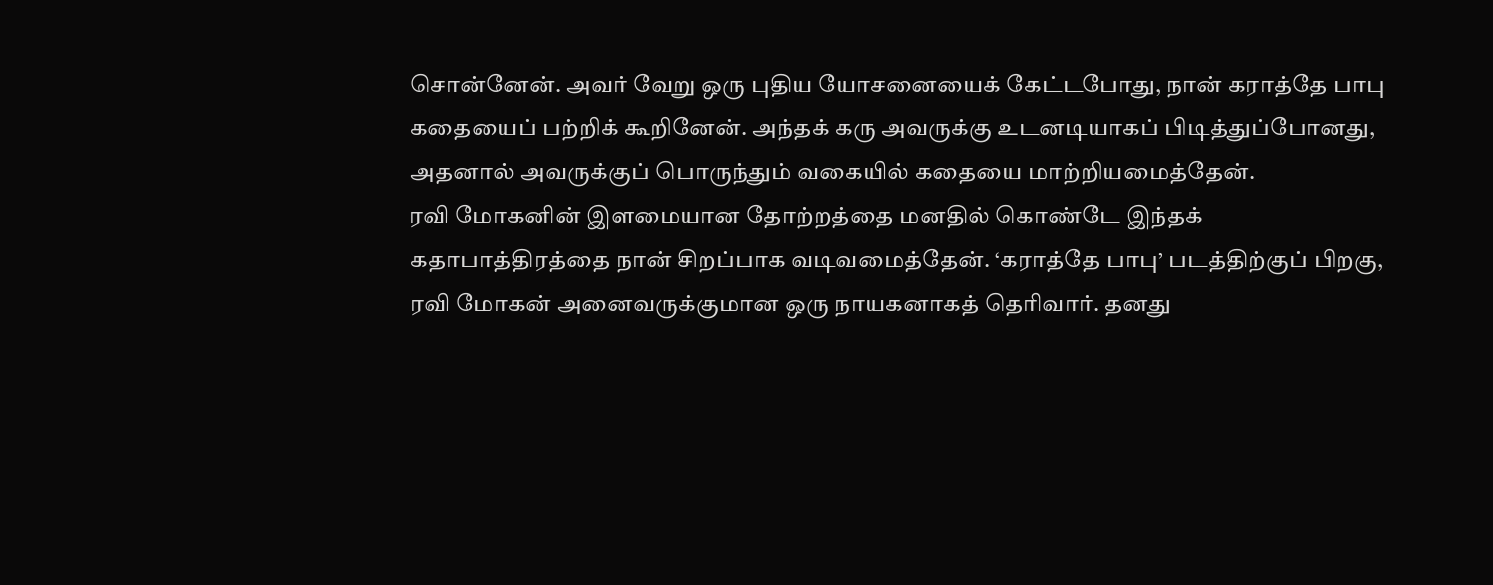சொன்னேன். அவர் வேறு ஒரு புதிய யோசனையைக் கேட்டபோது, நான் கராத்தே பாபு கதையைப் பற்றிக் கூறினேன். அந்தக் கரு அவருக்கு உடனடியாகப் பிடித்துப்போனது, அதனால் அவருக்குப் பொருந்தும் வகையில் கதையை மாற்றியமைத்தேன்.
ரவி மோகனின் இளமையான தோற்றத்தை மனதில் கொண்டே இந்தக் கதாபாத்திரத்தை நான் சிறப்பாக வடிவமைத்தேன். ‘கராத்தே பாபு’ படத்திற்குப் பிறகு, ரவி மோகன் அனைவருக்குமான ஒரு நாயகனாகத் தெரிவார். தனது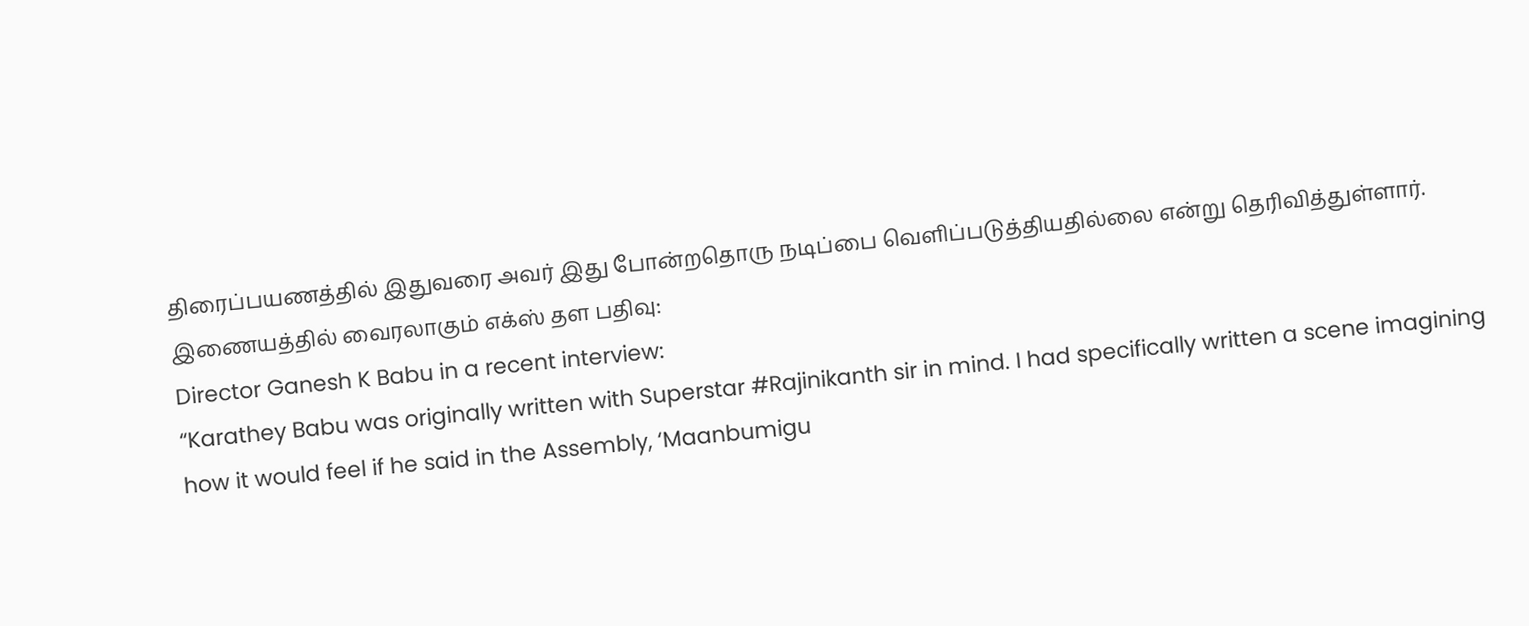திரைப்பயணத்தில் இதுவரை அவர் இது போன்றதொரு நடிப்பை வெளிப்படுத்தியதில்லை என்று தெரிவித்துள்ளார்.
இணையத்தில் வைரலாகும் எக்ஸ் தள பதிவு:
Director Ganesh K Babu in a recent interview:
“Karathey Babu was originally written with Superstar #Rajinikanth sir in mind. I had specifically written a scene imagining how it would feel if he said in the Assembly, ‘Maanbumigu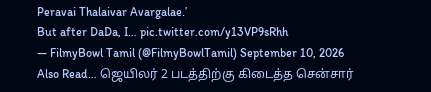Peravai Thalaivar Avargalae.’
But after DaDa, I… pic.twitter.com/y13VP9sRhh
— FilmyBowl Tamil (@FilmyBowlTamil) September 10, 2026
Also Read… ஜெயிலர் 2 படத்திற்கு கிடைத்த சென்சார்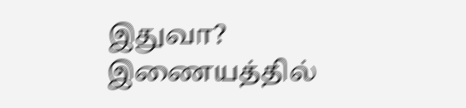இதுவா? இணையத்தில்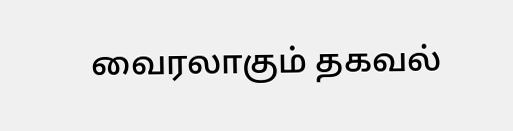வைரலாகும் தகவல்